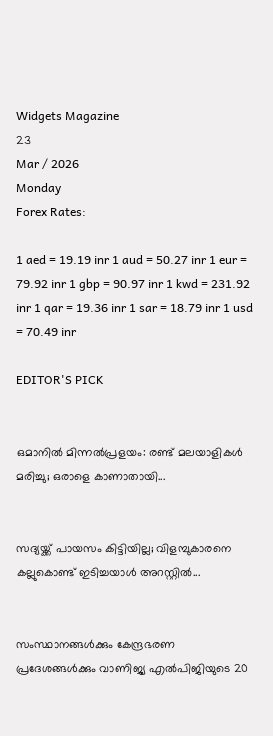Widgets Magazine
23
Mar / 2026
Monday
Forex Rates:

1 aed = 19.19 inr 1 aud = 50.27 inr 1 eur = 79.92 inr 1 gbp = 90.97 inr 1 kwd = 231.92 inr 1 qar = 19.36 inr 1 sar = 18.79 inr 1 usd = 70.49 inr

EDITOR'S PICK


ഒമാനിൽ മിന്നൽപ്രളയം: രണ്ട് മലയാളികൾ മരിച്ചു; ഒരാളെ കാണാതായി...


സദ്യയ്ക്ക് പായസം കിട്ടിയില്ല; വിളമ്പുകാരനെ കല്ലുകൊണ്ട് ഇടിച്ചയാൾ അറസ്റ്റിൽ...


സംസ്ഥാനങ്ങൾക്കും കേന്ദ്രഭരണ പ്രദേശങ്ങൾക്കും വാണിജ്യ എൽ‌പി‌ജിയുടെ 20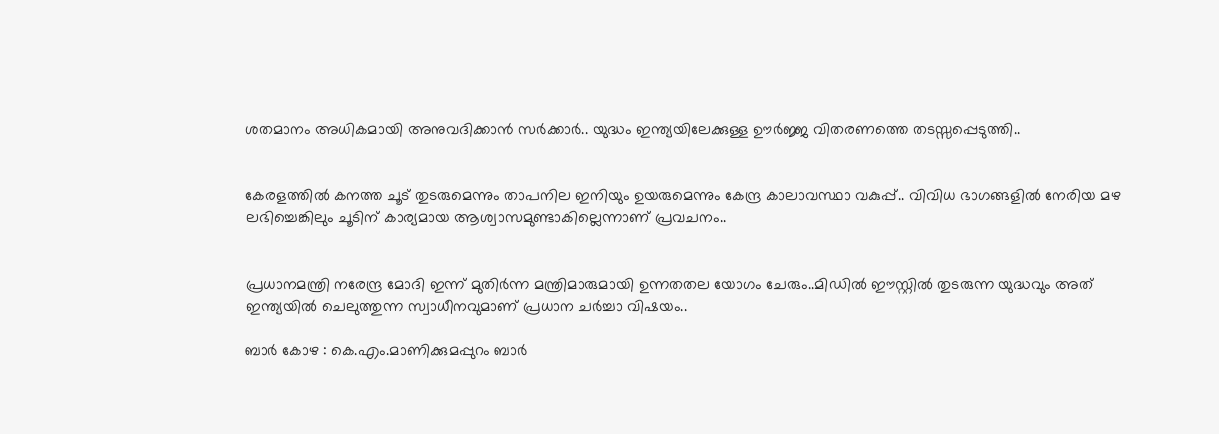ശതമാനം അധികമായി അനുവദിക്കാൻ സർക്കാർ.. യുദ്ധം ഇന്ത്യയിലേക്കുള്ള ഊർജ്ജ വിതരണത്തെ തടസ്സപ്പെടുത്തി..


കേരളത്തിൽ കനത്ത ചൂട് തുടരുമെന്നും താപനില ഇനിയും ഉയരുമെന്നും കേന്ദ്ര കാലാവസ്ഥാ വകുപ്പ്.. വിവിധ ഭാഗങ്ങളിൽ നേരിയ മഴ ലഭിച്ചെങ്കിലും ചൂടിന് കാര്യമായ ആശ്വാസമുണ്ടാകില്ലെന്നാണ് പ്രവചനം..


പ്രധാനമന്ത്രി നരേന്ദ്ര മോദി ഇന്ന് മുതിർന്ന മന്ത്രിമാരുമായി ഉന്നതതല യോഗം ചേരും..മിഡിൽ ഈസ്റ്റിൽ തുടരുന്ന യുദ്ധവും അത് ഇന്ത്യയിൽ ചെലുത്തുന്ന സ്വാധീനവുമാണ് പ്രധാന ചർച്ചാ വിഷയം..

ബാര്‍ കോഴ : കെ.എം.മാണിക്കുമപ്പുറം ബാര്‍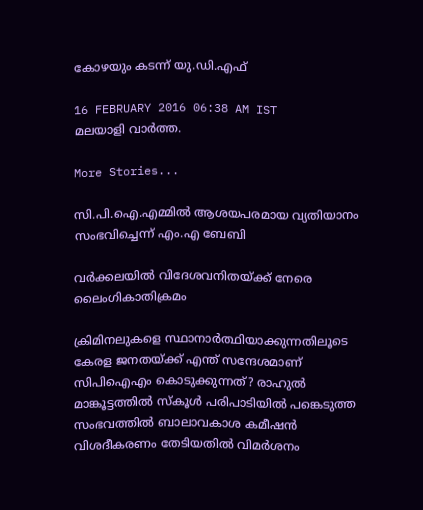കോഴയും കടന്ന് യു.ഡി.എഫ്

16 FEBRUARY 2016 06:38 AM IST
മലയാളി വാര്‍ത്ത.

More Stories...

സി.പി.ഐ.എമ്മില്‍ ആശയപരമായ വ്യതിയാനം സംഭവിച്ചെന്ന് എം.എ ബേബി

വര്‍ക്കലയില്‍ വിദേശവനിതയ്ക്ക് നേരെ ലൈംഗികാതിക്രമം

ക്രിമിനലുകളെ സ്ഥാനാർത്ഥിയാക്കുന്നതിലൂടെ കേരള ജനതയ്‌ക്ക്‌ എന്ത് സന്ദേശമാണ് സിപിഐഎം കൊടുക്കുന്നത്? രാഹുൽ മാങ്കൂട്ടത്തിൽ സ്കൂൾ പരിപാടിയിൽ പങ്കെടുത്ത സംഭവത്തിൽ ബാലാവകാശ കമീഷൻ വിശദീകരണം തേടിയതിൽ വിമർശനം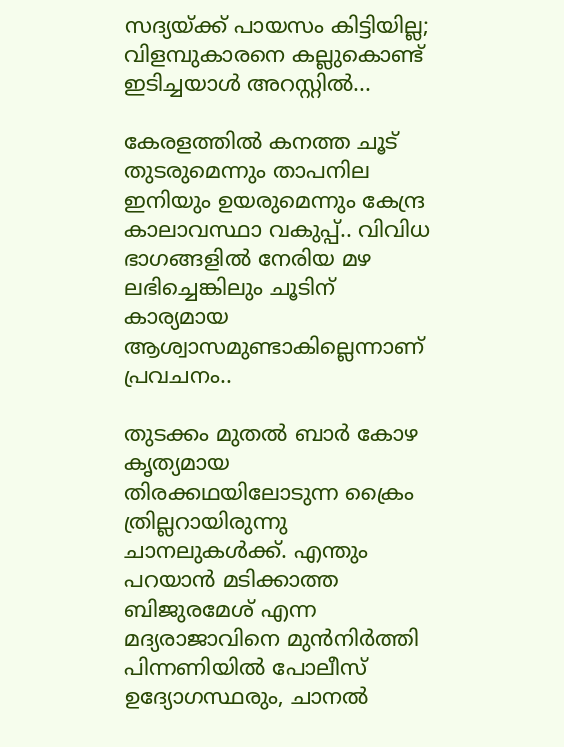സദ്യയ്ക്ക് പായസം കിട്ടിയില്ല; വിളമ്പുകാരനെ കല്ലുകൊണ്ട് ഇടിച്ചയാൾ അറസ്റ്റിൽ...

കേരളത്തിൽ കനത്ത ചൂട് തുടരുമെന്നും താപനില ഇനിയും ഉയരുമെന്നും കേന്ദ്ര കാലാവസ്ഥാ വകുപ്പ്.. വിവിധ ഭാഗങ്ങളിൽ നേരിയ മഴ ലഭിച്ചെങ്കിലും ചൂടിന് കാര്യമായ ആശ്വാസമുണ്ടാകില്ലെന്നാണ് പ്രവചനം..

തുടക്കം മുതല്‍ ബാര്‍ കോഴ കൃത്യമായ തിരക്കഥയിലോടുന്ന ക്രൈം ത്രില്ലറായിരുന്നു ചാനലുകള്‍ക്ക്. എന്തും പറയാന്‍ മടിക്കാത്ത ബിജുരമേശ് എന്ന മദ്യരാജാവിനെ മുന്‍നിര്‍ത്തി പിന്നണിയില്‍ പോലീസ് ഉദ്യോഗസ്ഥരും, ചാനല്‍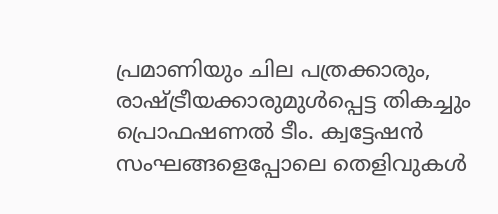പ്രമാണിയും ചില പത്രക്കാരും, രാഷ്ട്രീയക്കാരുമുള്‍പ്പെട്ട തികച്ചും പ്രൊഫഷണല്‍ ടീം. ക്വട്ടേഷന്‍ സംഘങ്ങളെപ്പോലെ തെളിവുകള്‍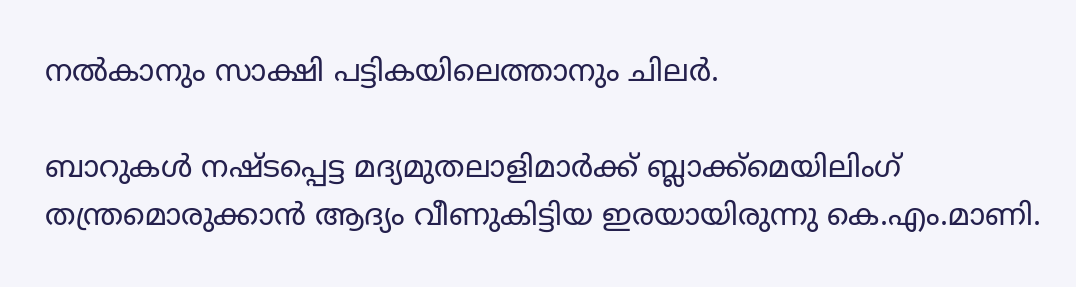നല്‍കാനും സാക്ഷി പട്ടികയിലെത്താനും ചിലര്‍.

ബാറുകള്‍ നഷ്ടപ്പെട്ട മദ്യമുതലാളിമാര്‍ക്ക് ബ്ലാക്ക്‌മെയിലിംഗ് തന്ത്രമൊരുക്കാന്‍ ആദ്യം വീണുകിട്ടിയ ഇരയായിരുന്നു കെ.എം.മാണി.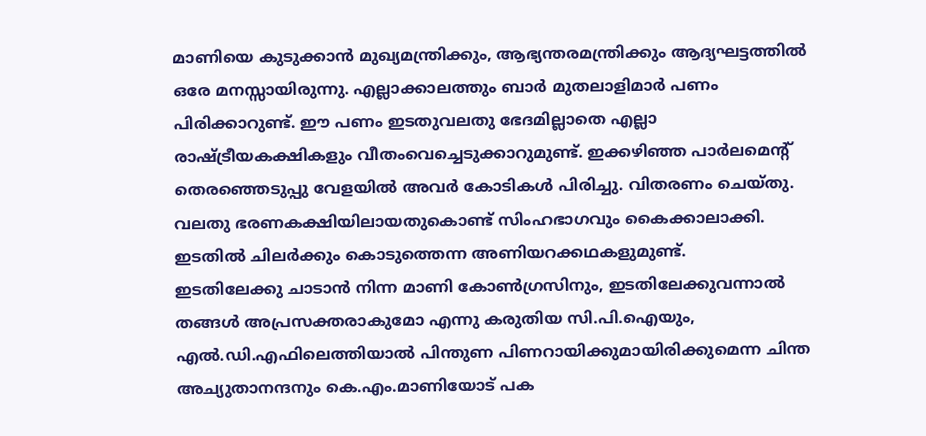മാണിയെ കുടുക്കാന്‍ മുഖ്യമന്ത്രിക്കും, ആഭ്യന്തരമന്ത്രിക്കും ആദ്യഘട്ടത്തില്‍ ഒരേ മനസ്സായിരുന്നു. എല്ലാക്കാലത്തും ബാര്‍ മുതലാളിമാര്‍ പണം പിരിക്കാറുണ്ട്. ഈ പണം ഇടതുവലതു ഭേദമില്ലാതെ എല്ലാ രാഷ്ട്രീയകക്ഷികളും വീതംവെച്ചെടുക്കാറുമുണ്ട്. ഇക്കഴിഞ്ഞ പാര്‍ലമെന്റ് തെരഞ്ഞെടുപ്പു വേളയില്‍ അവര്‍ കോടികള്‍ പിരിച്ചു. വിതരണം ചെയ്തു. വലതു ഭരണകക്ഷിയിലായതുകൊണ്ട് സിംഹഭാഗവും കൈക്കാലാക്കി. ഇടതില്‍ ചിലര്‍ക്കും കൊടുത്തെന്ന അണിയറക്കഥകളുമുണ്ട്.
ഇടതിലേക്കു ചാടാന്‍ നിന്ന മാണി കോണ്‍ഗ്രസിനും, ഇടതിലേക്കുവന്നാല്‍ തങ്ങള്‍ അപ്രസക്തരാകുമോ എന്നു കരുതിയ സി.പി.ഐയും, എല്‍.ഡി.എഫിലെത്തിയാല്‍ പിന്തുണ പിണറായിക്കുമായിരിക്കുമെന്ന ചിന്ത അച്യുതാനന്ദനും കെ.എം.മാണിയോട് പക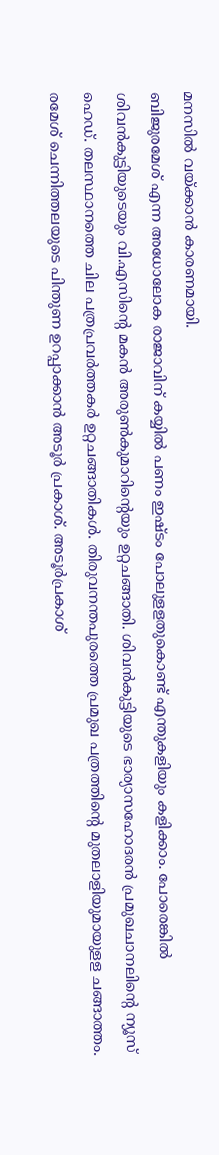മനസില്‍ വയ്ക്കാന്‍ കാരണമായി.
ബിജുരമേശ് എന്ന അധോലോക രാജാവിന് കയ്യില്‍ പണം ഇഷ്ടം പോലുളളതുകൊണ്ട് എന്തുകളിയും കളിക്കാം. പോരെങ്കില്‍ ശിവന്‍കുട്ടിയുടെയും വി.എസിന്റെ മകന്‍ അരുണ്‍കുമാറിന്റെയും ഉറ്റചങ്ങാതി. ശിവന്‍കുട്ടിയുടെ ഭാര്യാസഹോദരന്‍ പ്രമുഖചാനലിന്റെ ന്യൂസ് ഹെഡ്. തലസ്ഥാനത്തെ ചില പത്രപ്രവര്‍ത്തകര്‍ ഉറ്റചങ്ങാതികള്‍. തിരുവനന്തപുരത്തെ പ്രമുഖ പത്രത്തിന്റെ മുതലാളിയുമായുളള ചങ്ങാത്തം. രമേശ് ചെന്നിത്തലയുടെ പിന്തുണ ഉറപ്പാക്കാന്‍ അടൂര്‍ പ്രകാശ്. അടൂര്‍പ്രകാശ്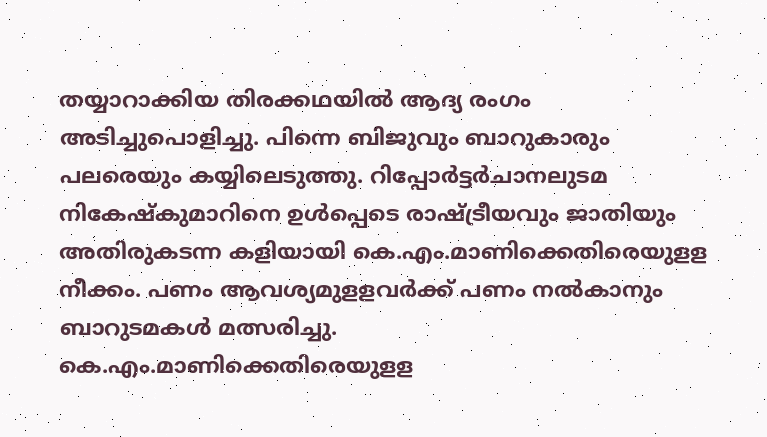തയ്യാറാക്കിയ തിരക്കഥയില്‍ ആദ്യ രംഗം അടിച്ചുപൊളിച്ചു. പിന്നെ ബിജുവും ബാറുകാരും പലരെയും കയ്യിലെടുത്തു. റിപ്പോര്‍ട്ടര്‍ചാനലുടമ നികേഷ്‌കുമാറിനെ ഉള്‍പ്പെടെ രാഷ്ട്രീയവും ജാതിയും അതിരുകടന്ന കളിയായി കെ.എം.മാണിക്കെതിരെയുളള നീക്കം. പണം ആവശ്യമുളളവര്‍ക്ക് പണം നല്‍കാനും ബാറുടമകള്‍ മത്സരിച്ചു.
കെ.എം.മാണിക്കെതിരെയുളള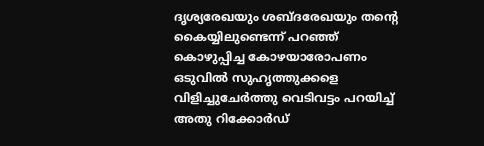ദൃശ്യരേഖയും ശബ്ദരേഖയും തന്റെ കൈയ്യിലുണ്ടെന്ന് പറഞ്ഞ് കൊഴുപ്പിച്ച കോഴയാരോപണം ഒടുവില്‍ സുഹൃത്തുക്കളെ വിളിച്ചുചേര്‍ത്തു വെടിവട്ടം പറയിച്ച് അതു റിക്കോര്‍ഡ്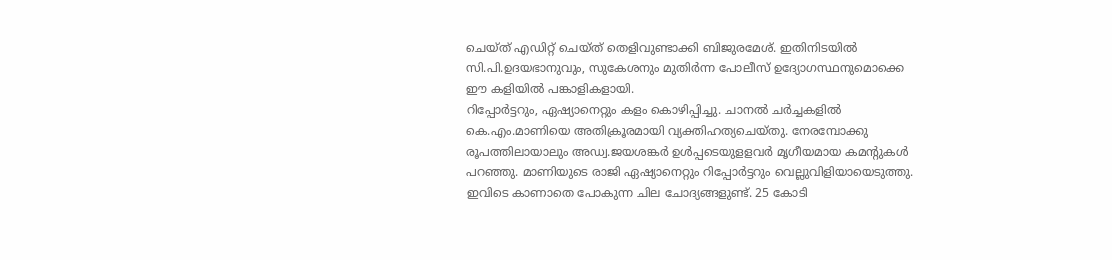ചെയ്ത് എഡിറ്റ് ചെയ്ത് തെളിവുണ്ടാക്കി ബിജുരമേശ്. ഇതിനിടയില്‍ സി.പി.ഉദയഭാനുവും, സുകേശനും മുതിര്‍ന്ന പോലീസ് ഉദ്യോഗസ്ഥനുമൊക്കെ ഈ കളിയില്‍ പങ്കാളികളായി.
റിപ്പോര്‍ട്ടറും, ഏഷ്യാനെറ്റും കളം കൊഴിപ്പിച്ചു. ചാനല്‍ ചര്‍ച്ചകളില്‍ കെ.എം.മാണിയെ അതിക്രൂരമായി വ്യക്തിഹത്യചെയ്തു. നേരമ്പോക്കു രൂപത്തിലായാലും അഡ്വ.ജയശങ്കര്‍ ഉള്‍പ്പടെയുളളവര്‍ മൃഗീയമായ കമന്റുകള്‍ പറഞ്ഞു. മാണിയുടെ രാജി ഏഷ്യാനെറ്റും റിപ്പോര്‍ട്ടറും വെല്ലുവിളിയായെടുത്തു.
ഇവിടെ കാണാതെ പോകുന്ന ചില ചോദ്യങ്ങളുണ്ട്. 25 കോടി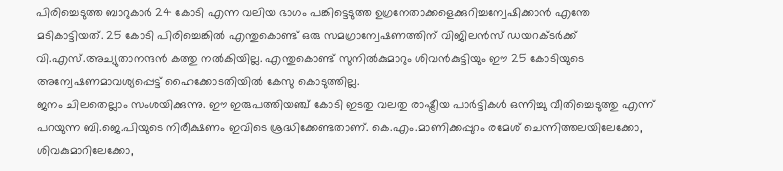പിരിച്ചെടുത്ത ബാറുകാര്‍ 24 കോടി എന്ന വലിയ ഭാഗം പങ്കിട്ടെടുത്ത ഉഗ്രനേതാക്കളെക്കുറിച്ചന്വേഷിക്കാന്‍ എന്തേ മടികാട്ടിയത്. 25 കോടി പിരിച്ചെങ്കില്‍ എന്തുകൊണ്ട് ഒരു സമഗ്രാന്വേഷണത്തിന് വിജിലന്‍സ് ഡയറക്ടര്‍ക്ക് വി.എസ്.അച്യുതാനന്ദന്‍ കത്തു നല്‍കിയില്ല. എന്തുകൊണ്ട് സുനില്‍കുമാറും ശിവന്‍കുട്ടിയും ഈ 25 കോടിയുടെ അന്വേഷണമാവശ്യപ്പെട്ട് ഹൈക്കോടതിയില്‍ കേസു കൊടുത്തില്ല.
ജനം ചിലതെല്ലാം സംശയിക്കുന്നു. ഈ ഇരുപത്തിയഞ്ച് കോടി ഇടതു വലതു രാഷ്ട്രീയ പാര്‍ട്ടികള്‍ ഒന്നിച്ചു വീതിച്ചെടുത്തു എന്ന് പറയുന്ന ബി.ജെ.പിയുടെ നിരീക്ഷണം ഇവിടെ ശ്രദ്ധിക്കേണ്ടതാണ്. കെ.എം.മാണിക്കപ്പുറം രമേശ് ചെന്നിത്തലയിലേക്കോ, ശിവകുമാറിലേക്കോ,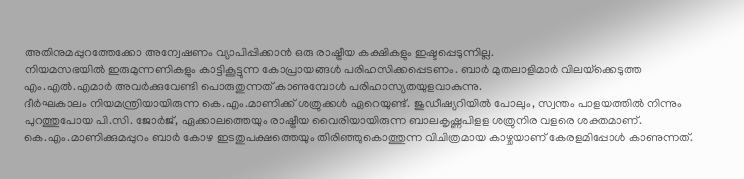അതിനുമപ്പുറത്തേക്കോ അന്വേഷണം വ്യാപിപ്പിക്കാന്‍ ഒരു രാഷ്ട്രീയ കക്ഷികളും ഇഷ്ടപ്പെടുന്നില്ല.
നിയമസഭയില്‍ ഇരുമുന്നണികളും കാട്ടികൂട്ടുന്ന കോപ്രായങ്ങള്‍ പരിഹസിക്കപ്പെടണം. ബാര്‍ മുതലാളിമാര്‍ വിലയ്‌ക്കെടുത്ത എം.എല്‍.എമാര്‍ അവര്‍ക്കുവേണ്ടി പൊരുതുന്നത് കാണുമ്പോള്‍ പരിഹാസ്യതയുളവാകുന്നു.
ദീര്‍ഘകാലം നിയമന്ത്രിയായിരുന്ന കെ.എം.മാണിക്ക് ശത്രുക്കള്‍ ഏറെയുണ്ട്. ജുഡീഷ്യറിയില്‍ പോലും, സ്വന്തം പാളയത്തില്‍ നിന്നും പുറത്തുപോയ പി.സി. ജോര്‍ജ്, ഏക്കാലത്തെയും രാഷ്ട്രീയ വൈരിയായിരുന്ന ബാലകൃഷ്ണപിളള ശത്രുനിര വളരെ ശക്തമാണ്. കെ.എം.മാണിക്കുമപ്പുറം ബാര്‍ കോഴ ഇടതുപക്ഷത്തെയും തിരിഞ്ഞുകൊത്തുന്ന വിചിത്രമായ കാഴ്ചയാണ് കേരളമിപ്പോള്‍ കാണുന്നത്.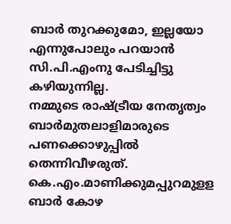ബാര്‍ തുറക്കുമോ, ഇല്ലയോ എന്നുപോലും പറയാന്‍ സി.പി.എംനു പേടിച്ചിട്ടു കഴിയുന്നില്ല.
നമ്മുടെ രാഷ്ട്രീയ നേതൃത്വം ബാര്‍മുതലാളിമാരുടെ പണക്കൊഴുപ്പില്‍ തെന്നിവീഴരുത്. കെ.എം.മാണിക്കുമപ്പുറമുളള ബാര്‍ കോഴ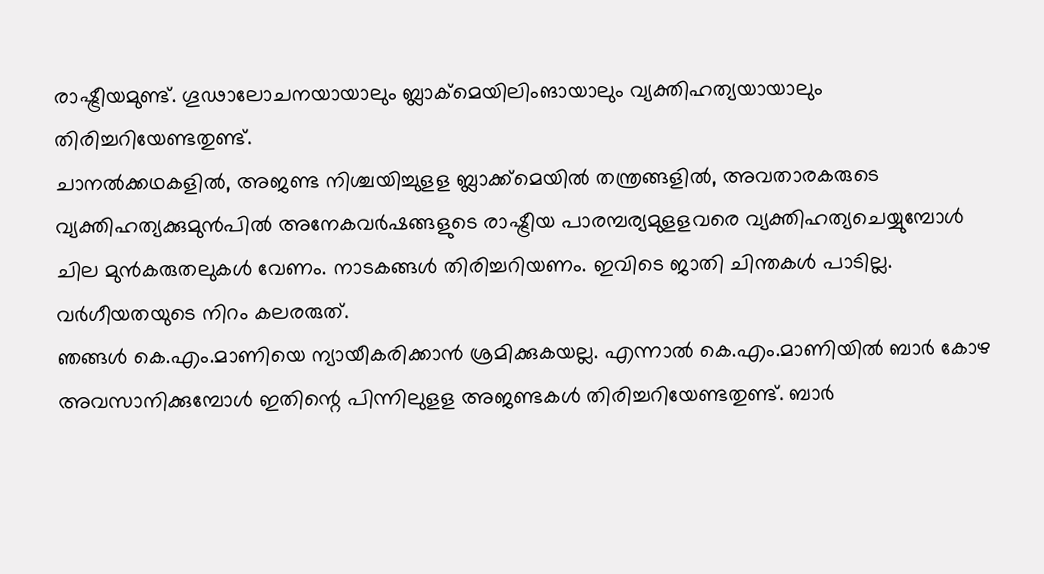രാഷ്ട്രീയമുണ്ട്. ഗൂഢാലോചനയായാലും ബ്ലാക്‌മെയിലിംങായാലും വ്യക്തിഹത്യയായാലും തിരിച്ചറിയേണ്ടതുണ്ട്.
ചാനല്‍ക്കഥകളില്‍, അജണ്ട നിശ്ചയിച്ചുളള ബ്ലാക്ക്‌മെയില്‍ തന്ത്രങ്ങളില്‍, അവതാരകരുടെ വ്യക്തിഹത്യക്കുമുന്‍പില്‍ അനേകവര്‍ഷങ്ങളുടെ രാഷ്ട്രീയ പാരമ്പര്യമുളളവരെ വ്യക്തിഹത്യചെയ്യുമ്പോള്‍ ചില മുന്‍കരുതലുകള്‍ വേണം. നാടകങ്ങള്‍ തിരിച്ചറിയണം. ഇവിടെ ജാതി ചിന്തകള്‍ പാടില്ല. വര്‍ഗീയതയുടെ നിറം കലരരുത്.
ഞങ്ങള്‍ കെ.എം.മാണിയെ ന്യായീകരിക്കാന്‍ ശ്രമിക്കുകയല്ല. എന്നാല്‍ കെ.എം.മാണിയില്‍ ബാര്‍ കോഴ അവസാനിക്കുമ്പോള്‍ ഇതിന്റെ പിന്നിലുളള അജണ്ടകള്‍ തിരിച്ചറിയേണ്ടതുണ്ട്. ബാര്‍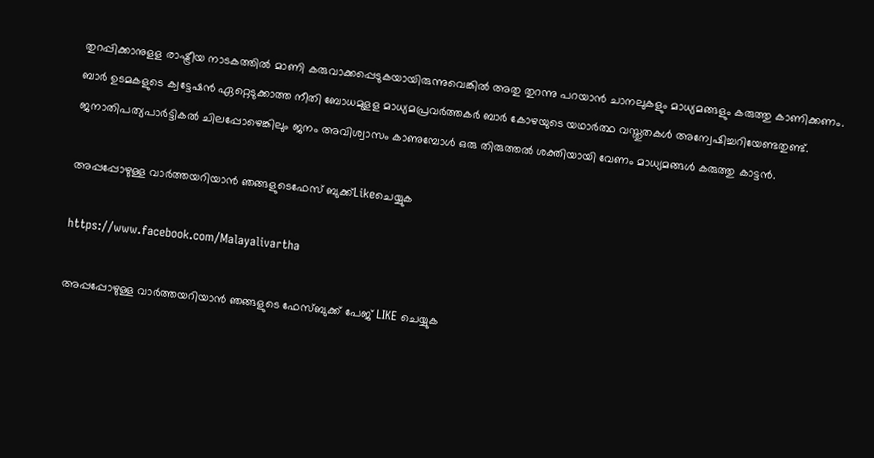തുറപ്പിക്കാനുളള രാഷ്ട്രീയ നാടകത്തില്‍ മാണി കരുവാക്കപ്പെടുകയായിരുന്നുവെങ്കില്‍ അതു തുറന്നു പറയാന്‍ ചാനലുകളും മാധ്യമങ്ങളും കരുത്തു കാണിക്കണം. ബാര്‍ ഉടമകളുടെ ക്വട്ടേഷന്‍ ഏറ്റെടുക്കാത്ത നീതി ബോധമുളള മാധ്യമപ്രവര്‍ത്തകര്‍ ബാര്‍ കോഴയുടെ യഥാര്‍ത്ഥ വസ്തുതകള്‍ അന്വേഷിച്ചറിയേണ്ടതുണ്ട്.
ജനാതിപത്യപാര്‍ട്ടികല്‍ ചിലപ്പോഴെങ്കിലും ജനം അവിശ്വാസം കാണുമ്പോള്‍ ഒരു തിരുത്തല്‍ ശക്തിയായി വേണം മാധ്യമങ്ങള്‍ കരുത്തു കാട്ടന്‍.

അപ്പപ്പോഴുള്ള വാര്‍ത്തയറിയാന്‍ ഞങ്ങളുടെഫേസ്‌ ബുക്ക്‌Likeചെയ്യുക

https://www.facebook.com/Malayalivartha

അപ്പപ്പോഴുള്ള വാര്‍ത്തയറിയാന്‍ ഞങ്ങളുടെ ഫേസ്‌ബുക്ക്‌ പേജ് LIKE ചെയ്യുക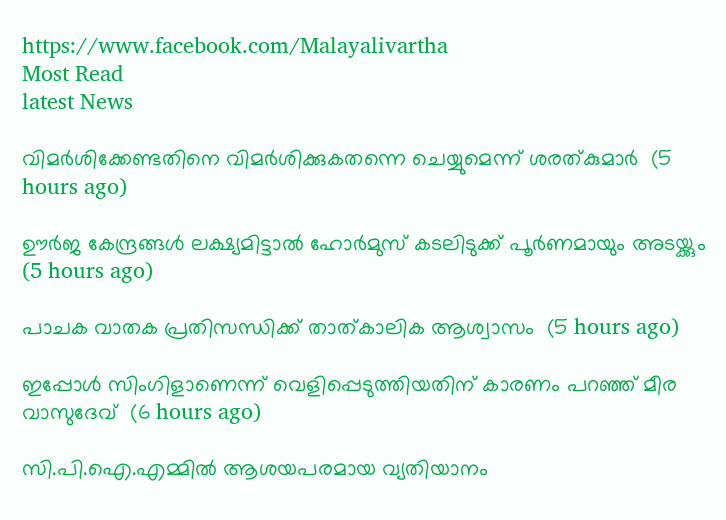https://www.facebook.com/Malayalivartha
Most Read
latest News

വിമര്‍ശിക്കേണ്ടതിനെ വിമര്‍ശിക്കുകതന്നെ ചെയ്യുമെന്ന് ശരത്കുമാര്‍  (5 hours ago)

ഊര്‍ജ കേന്ദ്രങ്ങള്‍ ലക്ഷ്യമിട്ടാല്‍ ഹോര്‍മുസ് കടലിടുക്ക് പൂര്‍ണമായും അടയ്ക്കും  (5 hours ago)

പാചക വാതക പ്രതിസന്ധിക്ക് താത്കാലിക ആശ്വാസം  (5 hours ago)

ഇപ്പോള്‍ സിംഗിളാണെന്ന് വെളിപ്പെടുത്തിയതിന് കാരണം പറഞ്ഞ് മീര വാസുദേവ്  (6 hours ago)

സി.പി.ഐ.എമ്മില്‍ ആശയപരമായ വ്യതിയാനം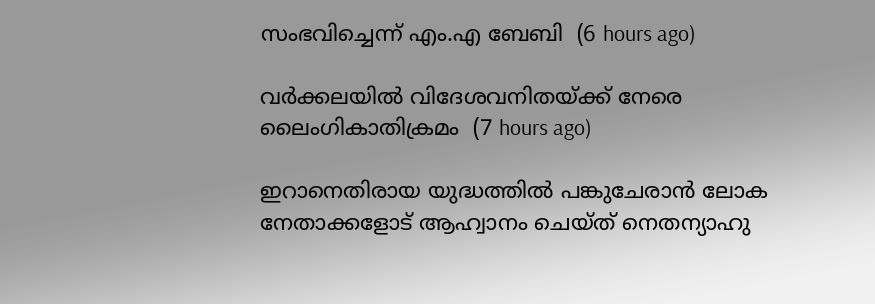സംഭവിച്ചെന്ന് എം.എ ബേബി  (6 hours ago)

വര്‍ക്കലയില്‍ വിദേശവനിതയ്ക്ക് നേരെ ലൈംഗികാതിക്രമം  (7 hours ago)

ഇറാനെതിരായ യുദ്ധത്തില്‍ പങ്കുചേരാന്‍ ലോക നേതാക്കളോട് ആഹ്വാനം ചെയ്ത് നെതന്യാഹു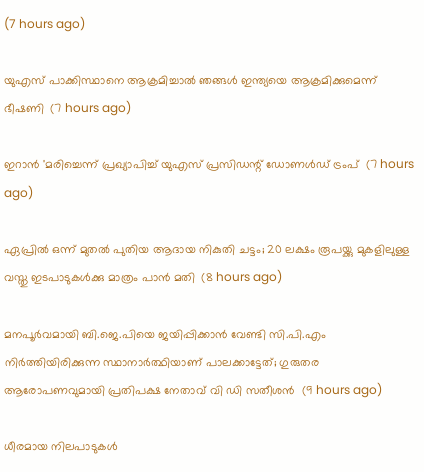(7 hours ago)

യുഎസ് പാക്കിസ്ഥാനെ ആക്രമിച്ചാല്‍ ഞങ്ങള്‍ ഇന്ത്യയെ ആക്രമിക്കുമെന്ന് ഭീഷണി  (7 hours ago)

ഇറാന്‍ 'മരിച്ചെന്ന് പ്രഖ്യാപിച്ച് യുഎസ് പ്രസിഡന്റ് ഡോണള്‍ഡ് ട്രംപ്  (7 hours ago)

ഏപ്രില്‍ ഒന്ന് മുതല്‍ പുതിയ ആദായ നികുതി ചട്ടം; 20 ലക്ഷം രൂപയ്ക്കു മുകളിലുള്ള വസ്തു ഇടപാടുകള്‍ക്കു മാത്രം പാന്‍ മതി  (8 hours ago)

മനപൂര്‍വമായി ബി.ജെ.പിയെ ജയിപ്പിക്കാന്‍ വേണ്ടി സി.പി.എം നിര്‍ത്തിയിരിക്കുന്ന സ്ഥാനാര്‍ത്ഥിയാണ് പാലക്കാട്ടേത്; ഗുരുതര ആരോപണവുമായി പ്രതിപക്ഷ നേതാവ് വി ഡി സതീശൻ  (9 hours ago)

ധീരമായ നിലപാടുകൾ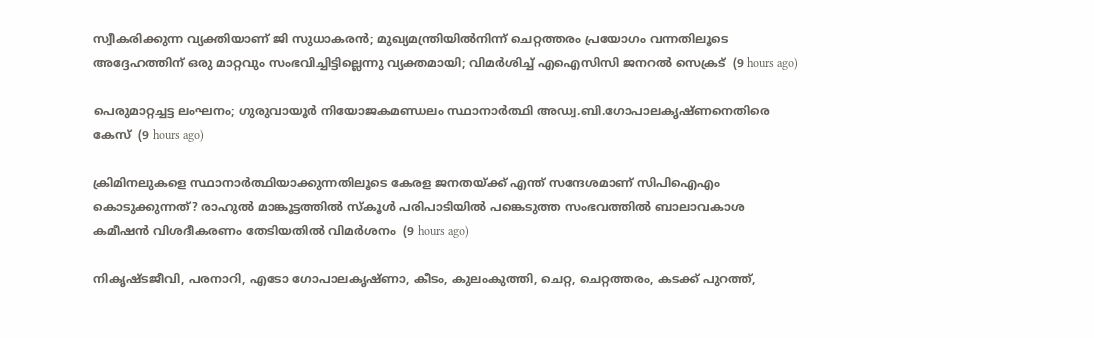സ്വീകരിക്കുന്ന വ്യക്തിയാണ് ജി സുധാകരൻ; മുഖ്യമന്ത്രിയില്‍നിന്ന് ചെറ്റത്തരം പ്രയോഗം വന്നതിലൂടെ അദ്ദേഹത്തിന് ഒരു മാറ്റവും സംഭവിച്ചിട്ടില്ലെന്നു വ്യക്തമായി; വിമർശിച്ച് എഐസിസി ജനറൽ സെക്രട്  (9 hours ago)

പെരുമാറ്റച്ചട്ട ലംഘനം; ഗുരുവായൂർ നിയോജകമണ്ഡലം സ്ഥാനാർത്ഥി അഡ്വ.ബി.ഗോപാലകൃഷ്ണനെതിരെ കേസ്  (9 hours ago)

ക്രിമിനലുകളെ സ്ഥാനാർത്ഥിയാക്കുന്നതിലൂടെ കേരള ജനതയ്‌ക്ക്‌ എന്ത് സന്ദേശമാണ് സിപിഐഎം കൊടുക്കുന്നത്? രാഹുൽ മാങ്കൂട്ടത്തിൽ സ്കൂൾ പരിപാടിയിൽ പങ്കെടുത്ത സംഭവത്തിൽ ബാലാവകാശ കമീഷൻ വിശദീകരണം തേടിയതിൽ വിമർശനം  (9 hours ago)

നികൃഷ്ടജീവി, പരനാറി, എടോ ഗോപാലകൃഷ്ണാ, കീടം, കുലംകുത്തി, ചെറ്റ, ചെറ്റത്തരം, കടക്ക് പുറത്ത്,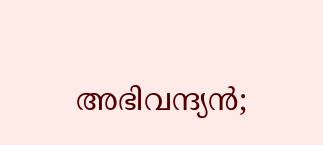അഭിവന്ദ്യന്‍;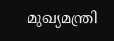മുഖ്യമന്ത്രി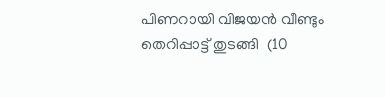പിണറായി വിജയന്‍ വീണ്ടും തെറിപ്പാട്ട് തുടങ്ങി  (10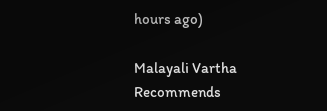hours ago)

Malayali Vartha Recommends